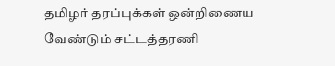தமிழர் தரப்புக்கள் ஒன்றிணைய வேண்டும் சட்டத்தரணி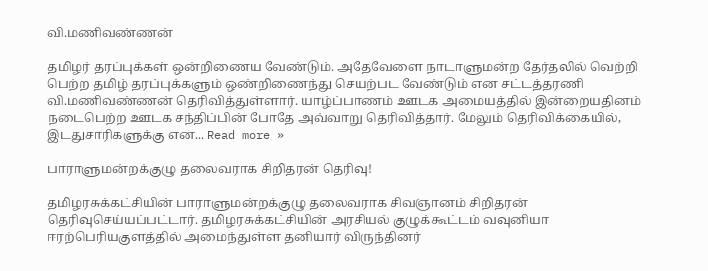வி.மணிவண்ணன்

தமிழர் தரப்புக்கள் ஒன்றிணைய வேண்டும். அதேவேளை நாடாளுமன்ற தேர்தலில் வெற்றி பெற்ற தமிழ் தரப்புக்களும் ஒண்றிணைந்து செயற்பட வேண்டும் என சட்டத்தரணி வி.மணிவண்ணன் தெரிவித்துள்ளார். யாழ்ப்பாணம் ஊடக அமையத்தில் இன்றையதினம் நடைபெற்ற ஊடக சந்திப்பின் போதே அவ்வாறு தெரிவித்தார். மேலும் தெரிவிக்கையில், இடதுசாரிகளுக்கு என... Read more »

பாராளுமன்றக்குழு தலைவராக சிறிதரன் தெரிவு!

தமிழரசுக்கட்சியின் பாராளுமன்றக்குழு தலைவராக சிவஞானம் சிறிதரன் தெரிவுசெய்யப்பட்டார். தமிழரசுக்கட்சியின் அரசியல் குழுக்கூட்டம் வவுனியா ஈரற்பெரியகுளத்தில் அமைந்துள்ள தனியார் விருந்தினர்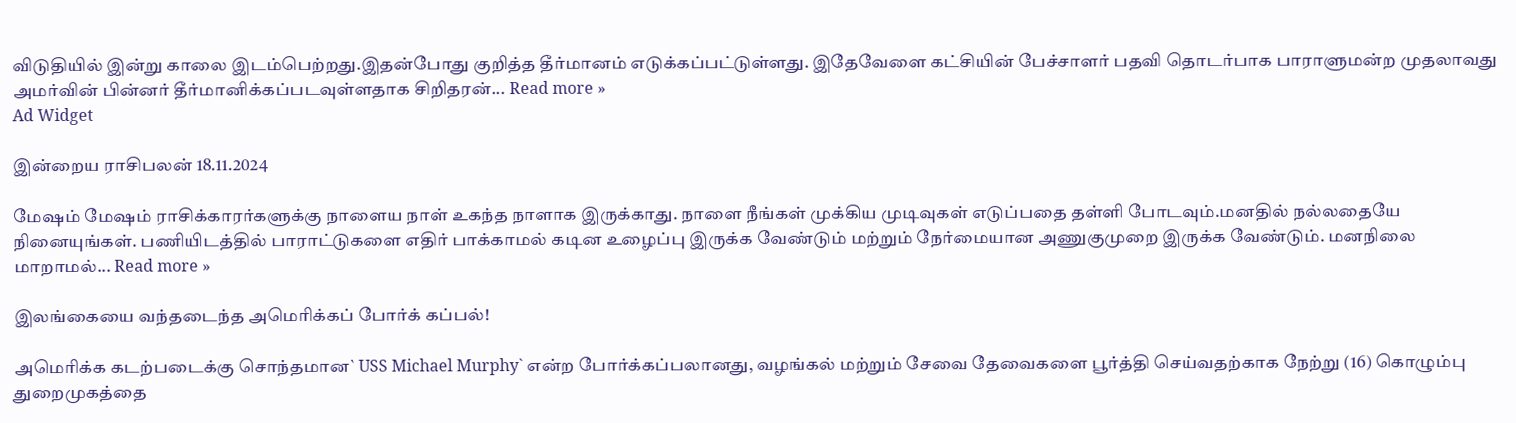விடுதியில் இன்று காலை இடம்பெற்றது.இதன்போது குறித்த தீர்மானம் எடுக்கப்பட்டுள்ளது. இதேவேளை கட்சியின் பேச்சாளர் பதவி தொடர்பாக பாராளுமன்ற முதலாவது அமர்வின் பின்னர் தீர்மானிக்கப்படவுள்ளதாக சிறிதரன்... Read more »
Ad Widget

இன்றைய ராசிபலன் 18.11.2024

மேஷம் மேஷம் ராசிக்காரர்களுக்கு நாளைய நாள் உகந்த நாளாக இருக்காது. நாளை நீங்கள் முக்கிய முடிவுகள் எடுப்பதை தள்ளி போடவும்.மனதில் நல்லதையே நினையுங்கள். பணியிடத்தில் பாராட்டுகளை எதிர் பாக்காமல் கடின உழைப்பு இருக்க வேண்டும் மற்றும் நேர்மையான அணுகுமுறை இருக்க வேண்டும். மனநிலை மாறாமல்... Read more »

இலங்கையை வந்தடைந்த அமெரிக்கப் போர்க் கப்பல்!

அமெரிக்க கடற்படைக்கு சொந்தமான` USS Michael Murphy` என்ற போர்க்கப்பலானது, வழங்கல் மற்றும் சேவை தேவைகளை பூர்த்தி செய்வதற்காக நேற்று (16) கொழும்பு துறைமுகத்தை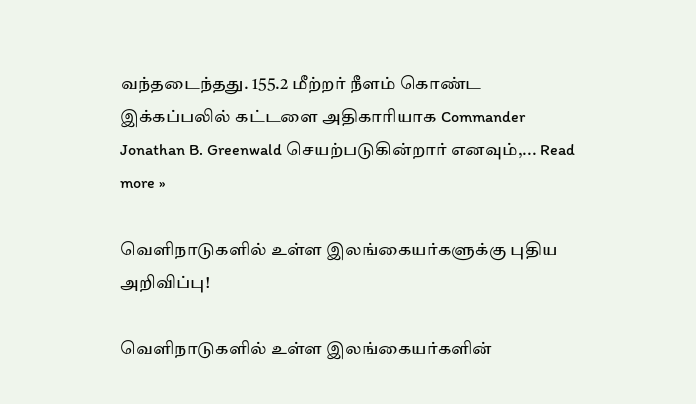வந்தடைந்தது. 155.2 மீற்றர் நீளம் கொண்ட இக்கப்பலில் கட்டளை அதிகாரியாக Commander Jonathan B. Greenwald செயற்படுகின்றார் எனவும்,... Read more »

வெளிநாடுகளில் உள்ள இலங்கையர்களுக்கு புதிய அறிவிப்பு!

வெளிநாடுகளில் உள்ள இலங்கையர்களின்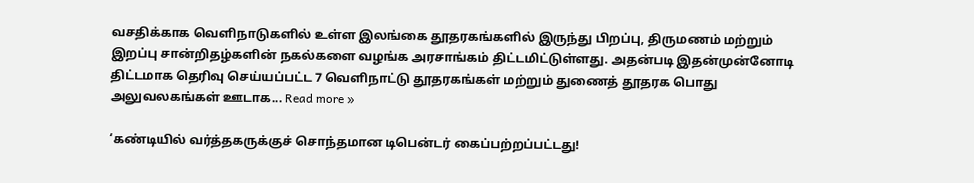வசதிக்காக வெளிநாடுகளில் உள்ள இலங்கை தூதரகங்களில் இருந்து பிறப்பு, திருமணம் மற்றும் இறப்பு சான்றிதழ்களின் நகல்களை வழங்க அரசாங்கம் திட்டமிட்டுள்ளது. அதன்படி இதன்முன்னோடி திட்டமாக தெரிவு செய்யப்பட்ட 7 வெளிநாட்டு தூதரகங்கள் மற்றும் துணைத் தூதரக பொது அலுவலகங்கள் ஊடாக... Read more »

‘கண்டியில் வர்த்தகருக்குச் சொந்தமான டிபென்டர் கைப்பற்றப்பட்டது!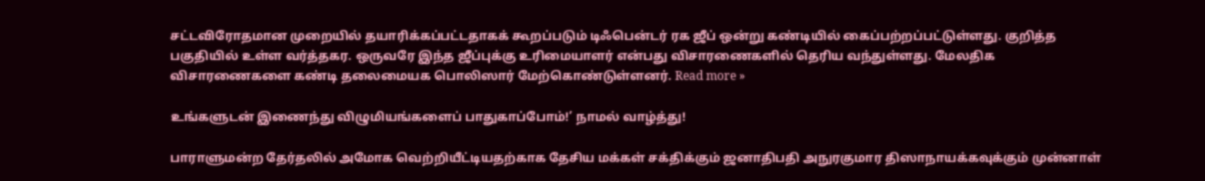சட்டவிரோதமான முறையில் தயாரிக்கப்பட்டதாகக் கூறப்படும் டிஃபென்டர் ரக ஜீப் ஒன்று கண்டியில் கைப்பற்றப்பட்டுள்ளது. குறித்த பகுதியில் உள்ள வர்த்தகர. ஒருவரே இந்த ஜீப்புக்கு உரிமையாளர் என்பது விசாரணைகளில் தெரிய வந்துள்ளது. மேலதிக விசாரணைகளை கண்டி தலைமையக பொலிஸார் மேற்கொண்டுள்ளனர். Read more »

உங்களுடன் இணைந்து விழுமியங்களைப் பாதுகாப்போம்!’ நாமல் வாழ்த்து!

பாராளுமன்ற தேர்தலில் அமோக வெற்றியீட்டியதற்காக தேசிய மக்கள் சக்திக்கும் ஜனாதிபதி அநுரகுமார திஸாநாயக்கவுக்கும் முன்னாள்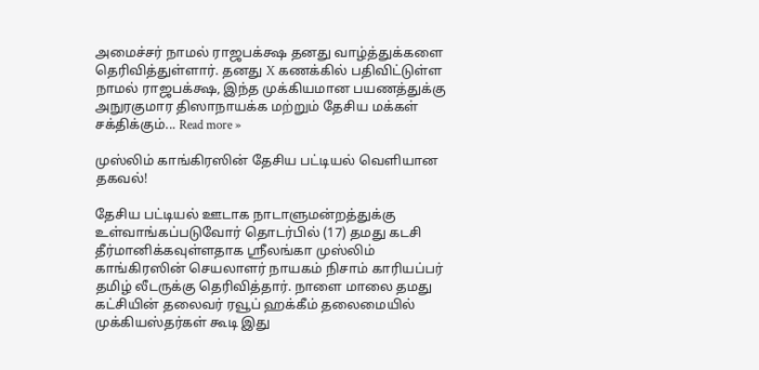அமைச்சர் நாமல் ராஜபக்க்ஷ தனது வாழ்த்துக்களை தெரிவித்துள்ளார். தனது X கணக்கில் பதிவிட்டுள்ள நாமல் ராஜபக்க்ஷ, இந்த முக்கியமான பயணத்துக்கு அநுரகுமார திஸாநாயக்க மற்றும் தேசிய மக்கள் சக்திக்கும்... Read more »

முஸ்லிம் காங்கிரஸின் தேசிய பட்டியல் வெளியான தகவல்!

தேசிய பட்டியல் ஊடாக நாடாளுமன்றத்துக்கு உள்வாங்கப்படுவோர் தொடர்பில் (17) தமது கடசி தீர்மானிக்கவுள்ளதாக ஶ்ரீலங்கா முஸ்லிம் காங்கிரஸின் செயலாளர் நாயகம் நிசாம் காரியப்பர் தமிழ் லீடருக்கு தெரிவித்தார். நாளை மாலை தமது கட்சியின் தலைவர் ரவூப் ஹக்கீம் தலைமையில் முக்கியஸ்தர்கள் கூடி இது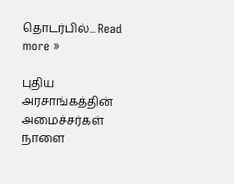தொடர்பில்... Read more »

புதிய அரசாங்கத்தின் அமைச்சர்கள் நாளை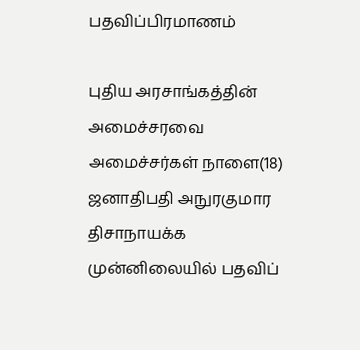பதவிப்பிரமாணம்

புதிய அரசாங்கத்தின் அமைச்சரவை அமைச்சர்கள் நாளை(18) ஜனாதிபதி அநுரகுமார திசாநாயக்க முன்னிலையில் பதவிப்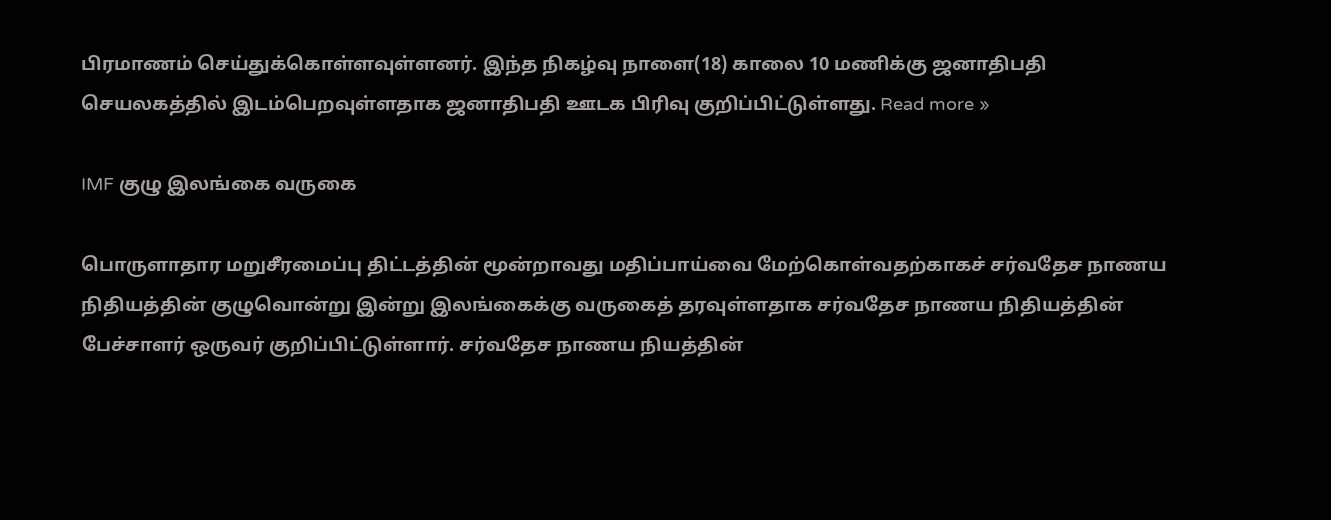பிரமாணம் செய்துக்கொள்ளவுள்ளனர். இந்த நிகழ்வு நாளை(18) காலை 10 மணிக்கு ஜனாதிபதி செயலகத்தில் இடம்பெறவுள்ளதாக ஜனாதிபதி ஊடக பிரிவு குறிப்பிட்டுள்ளது. Read more »

IMF குழு இலங்கை வருகை

பொருளாதார மறுசீரமைப்பு திட்டத்தின் மூன்றாவது மதிப்பாய்வை மேற்கொள்வதற்காகச் சர்வதேச நாணய நிதியத்தின் குழுவொன்று இன்று இலங்கைக்கு வருகைத் தரவுள்ளதாக சர்வதேச நாணய நிதியத்தின் பேச்சாளர் ஒருவர் குறிப்பிட்டுள்ளார். சர்வதேச நாணய நியத்தின்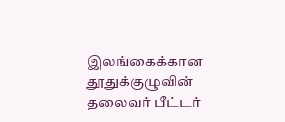இலங்கைக்கான தூதுக்குழுவின் தலைவர் பீட்டர்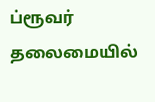ப்ரூவர் தலைமையில்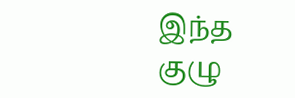இந்த குழு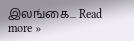இலங்கை... Read more »